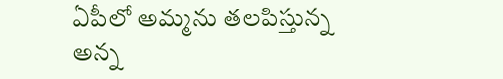ఏపీలో అమ్మను తలపిస్తున్న అన్న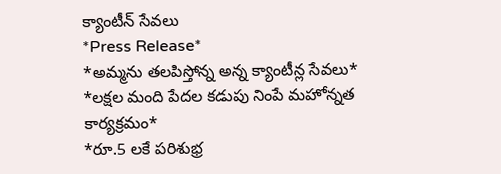క్యాంటీన్ సేవలు
*Press Release*
*అమ్మను తలపిస్తోన్న అన్న క్యాంటీన్ల సేవలు*
*లక్షల మంది పేదల కడుపు నింపే మహోన్నత కార్యక్రమం*
*రూ.5 లకే పరిశుభ్ర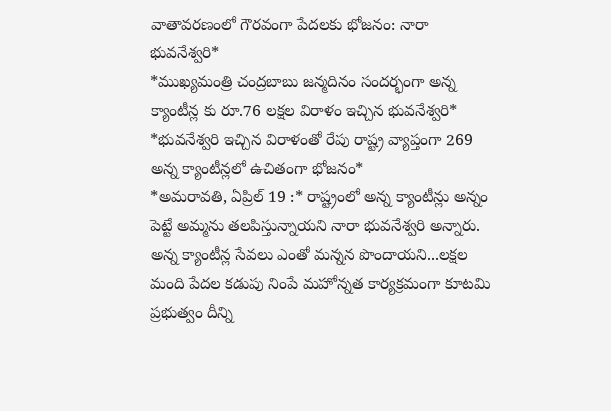వాతావరణంలో గౌరవంగా పేదలకు భోజనం: నారా భువనేశ్వరి*
*ముఖ్యమంత్రి చంద్రబాబు జన్మదినం సందర్భంగా అన్న క్యాంటీన్ల కు రూ.76 లక్షల విరాళం ఇచ్చిన భువనేశ్వరి*
*భువనేశ్వరి ఇచ్చిన విరాళంతో రేపు రాష్ట్ర వ్యాప్తంగా 269 అన్న క్యాంటీన్లలో ఉచితంగా భోజనం*
*అమరావతి, ఏప్రిల్ 19 :* రాష్ట్రంలో అన్న క్యాంటీన్లు అన్నం పెట్టే అమ్మను తలపిస్తున్నాయని నారా భువనేశ్వరి అన్నారు. అన్న క్యాంటీన్ల సేవలు ఎంతో మన్నన పొందాయని...లక్షల మంది పేదల కడుపు నింపే మహోన్నత కార్యక్రమంగా కూటమి ప్రభుత్వం దీన్ని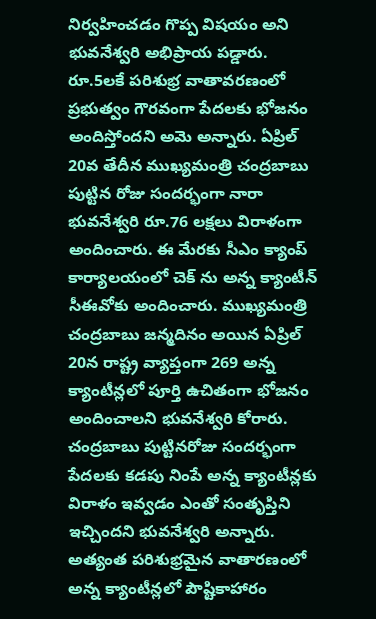నిర్వహించడం గొప్ప విషయం అని భువనేశ్వరి అభిప్రాయ పడ్డారు. రూ.5లకే పరిశుభ్ర వాతావరణంలో ప్రభుత్వం గౌరవంగా పేదలకు భోజనం అందిస్తోందని అమె అన్నారు. ఏప్రిల్ 20వ తేదీన ముఖ్యమంత్రి చంద్రబాబు పుట్టిన రోజు సందర్భంగా నారా భువనేశ్వరి రూ.76 లక్షలు విరాళంగా అందించారు. ఈ మేరకు సీఎం క్యాంప్ కార్యాలయంలో చెక్ ను అన్న క్యాంటీన్ సీఈవోకు అందించారు. ముఖ్యమంత్రి చంద్రబాబు జన్మదినం అయిన ఏప్రిల్ 20న రాష్ట్ర వ్యాప్తంగా 269 అన్న క్యాంటీన్లలో పూర్తి ఉచితంగా భోజనం అందించాలని భువనేశ్వరి కోరారు. చంద్రబాబు పుట్టినరోజు సందర్భంగా పేదలకు కడపు నింపే అన్న క్యాంటీన్లకు విరాళం ఇవ్వడం ఎంతో సంతృప్తిని ఇచ్చిందని భువనేశ్వరి అన్నారు. అత్యంత పరిశుభ్రమైన వాతారణంలో అన్న క్యాంటీన్లలో పౌష్టికాహారం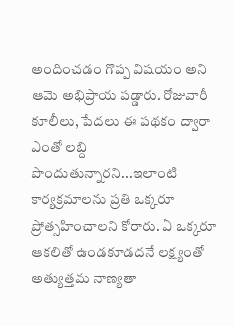అందించడం గొప్ప విషయం అని ఆమె అభిప్రాయ పడ్డారు. రోజువారీ కూలీలు, పేదలు ఈ పథకం ద్వారా ఎంతో లబ్ది పొందుతున్నారని...ఇలాంటి కార్యక్రమాలను ప్రతి ఒక్కరూ ప్రోత్సహించాలని కోరారు. ఏ ఒక్కరూ ఆకలితో ఉండకూడదనే లక్ష్యంతో అత్యుత్తమ నాణ్యతా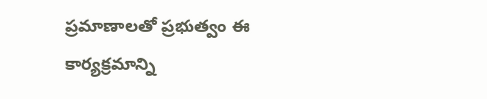ప్రమాణాలతో ప్రభుత్వం ఈ కార్యక్రమాన్ని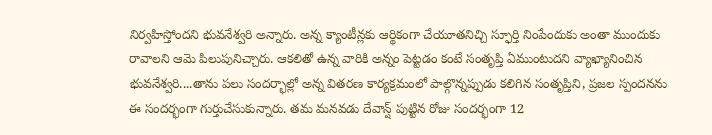నిర్వహిస్తోందని భువనేశ్వరి అన్నారు. అన్న క్యాంటీన్లకు ఆర్థికంగా చేయూతనిచ్చి స్ఫూర్తి నింపేందుకు అంతా ముందుకు రావాలని ఆమె పిలుపునిచ్చారు. ఆకలితో ఉన్న వారికి అన్నం పెట్టడం కంటే సంతృప్తి ఏముంటుదని వ్యాఖ్యానించిన భువనేశ్వరి....తాను పలు సందర్భాల్లో అన్న వితరణ కార్యక్రమంలో పాల్గొన్నప్పుడు కలిగిన సంతృప్తిని, ప్రజల స్పందనను ఈ సందర్భంగా గుర్తుచేసుకున్నారు. తమ మనవడు దేవాన్ష్ పుట్టిన రోజు సందర్భంగా 12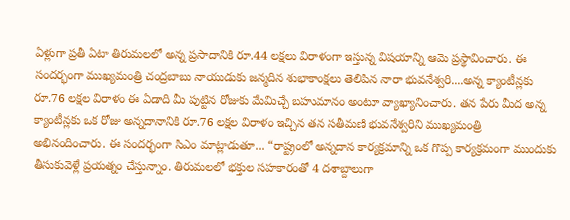ఏళ్లుగా ప్రతీ ఏటా తిరుమలలో అన్న ప్రసాదానికి రూ.44 లక్షలు విరాళంగా ఇస్తున్న విషయాన్ని ఆమె ప్రస్థావించారు. ఈ సందర్భంగా ముఖ్యమంత్రి చంద్రబాబు నాయుడుకు జన్మదిన శుభాకాంక్షలు తెలిపిన నారా భువనేశ్వరి....అన్న క్యాంటీన్లకు రూ.76 లక్షల విరాళం ఈ ఏడాది మీ పుట్టిన రోజుకు మేమిచ్చే బహుమానం అంటూ వ్యాఖ్యానించారు. తన పేరు మీద అన్న క్యాంటీన్లకు ఒక రోజు అన్నదానానికి రూ.76 లక్షల విరాళం ఇచ్చిన తన సతీమణి భువనేశ్వరిని ముఖ్యమంత్రి అభినందించారు. ఈ సందర్భంగా సిఎం మాట్లాడుతూ... “రాష్ట్రంలో అన్నదాన కార్యక్రమాన్ని ఒక గొప్ప కార్యక్రమంగా ముందుకు తీసుకువెళ్లే ప్రయత్నం చేస్తున్నాం. తిరుమలలో భక్తుల సహకారంతో 4 దశాబ్దాలుగా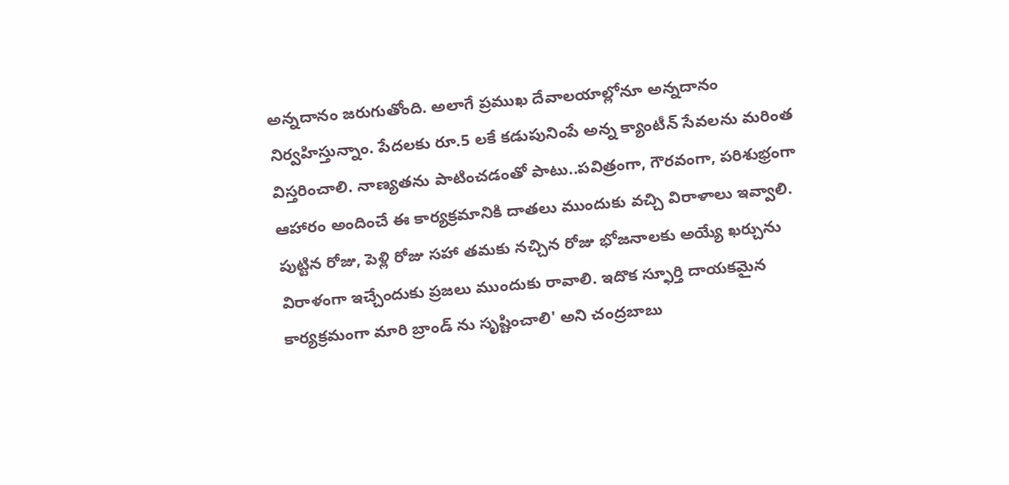అన్నదానం జరుగుతోంది. అలాగే ప్రముఖ దేవాలయాల్లోనూ అన్నదానం నిర్వహిస్తున్నాం. పేదలకు రూ.5 లకే కడుపునింపే అన్న క్యాంటీన్ సేవలను మరింత విస్తరించాలి. నాణ్యతను పాటించడంతో పాటు..పవిత్రంగా, గౌరవంగా, పరిశుభ్రంగా ఆహారం అందించే ఈ కార్యక్రమానికి దాతలు ముందుకు వచ్చి విరాళాలు ఇవ్వాలి. పుట్టిన రోజు, పెళ్లి రోజు సహా తమకు నచ్చిన రోజు భోజనాలకు అయ్యే ఖర్చును విరాళంగా ఇచ్చేందుకు ప్రజలు ముందుకు రావాలి. ఇదొక స్ఫూర్తి దాయకమైన కార్యక్రమంగా మారి బ్రాండ్ ను సృష్టించాలి' అని చంద్రబాబు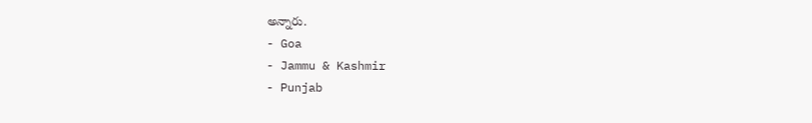అన్నారు.
- Goa
- Jammu & Kashmir
- Punjab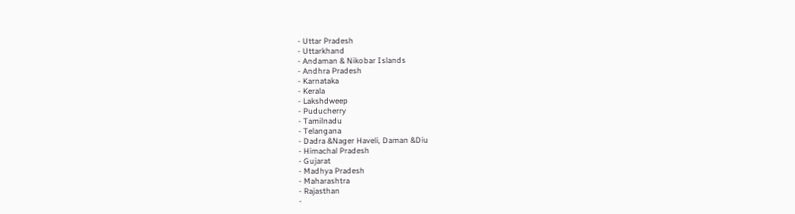- Uttar Pradesh
- Uttarkhand
- Andaman & Nikobar Islands
- Andhra Pradesh
- Karnataka
- Kerala
- Lakshdweep
- Puducherry
- Tamilnadu
- Telangana
- Dadra &Nager Haveli, Daman &Diu
- Himachal Pradesh
- Gujarat
- Madhya Pradesh
- Maharashtra
- Rajasthan
-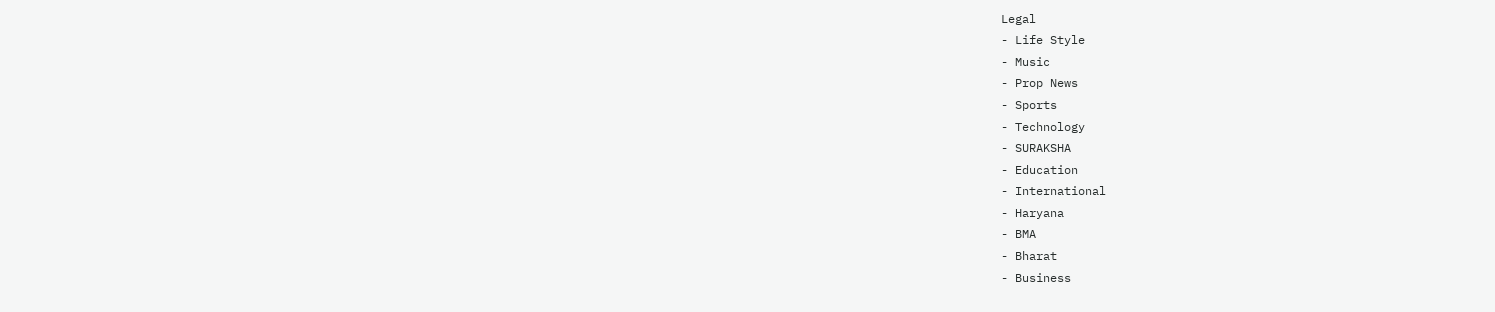Legal
- Life Style
- Music
- Prop News
- Sports
- Technology
- SURAKSHA
- Education
- International
- Haryana
- BMA
- Bharat
- Business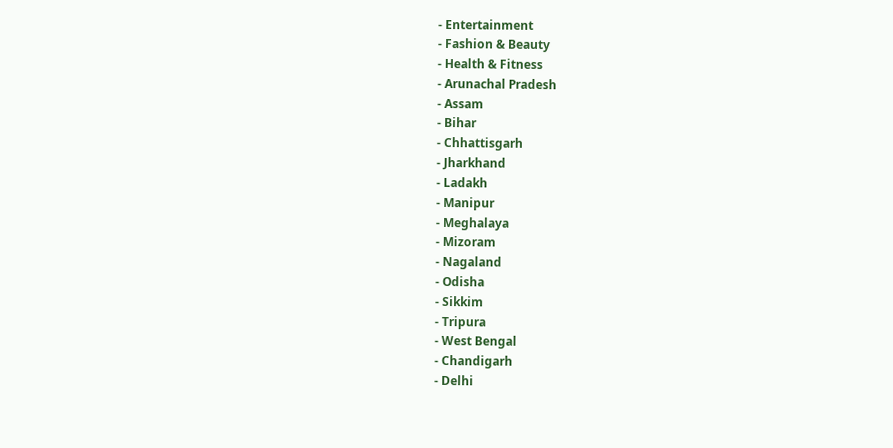- Entertainment
- Fashion & Beauty
- Health & Fitness
- Arunachal Pradesh
- Assam
- Bihar
- Chhattisgarh
- Jharkhand
- Ladakh
- Manipur
- Meghalaya
- Mizoram
- Nagaland
- Odisha
- Sikkim
- Tripura
- West Bengal
- Chandigarh
- Delhi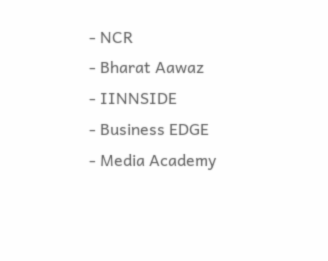- NCR
- Bharat Aawaz
- IINNSIDE
- Business EDGE
- Media Academy